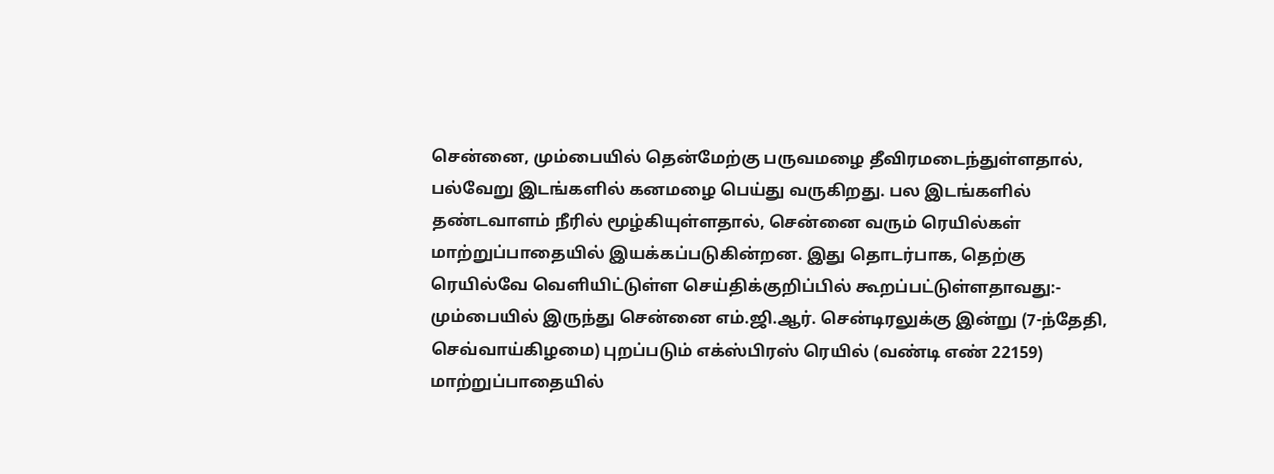சென்னை, மும்பையில் தென்மேற்கு பருவமழை தீவிரமடைந்துள்ளதால், பல்வேறு இடங்களில் கனமழை பெய்து வருகிறது. பல இடங்களில் தண்டவாளம் நீரில் மூழ்கியுள்ளதால், சென்னை வரும் ரெயில்கள் மாற்றுப்பாதையில் இயக்கப்படுகின்றன. இது தொடர்பாக, தெற்கு ரெயில்வே வெளியிட்டுள்ள செய்திக்குறிப்பில் கூறப்பட்டுள்ளதாவது:- மும்பையில் இருந்து சென்னை எம்.ஜி.ஆர். சென்டிரலுக்கு இன்று (7-ந்தேதி, செவ்வாய்கிழமை) புறப்படும் எக்ஸ்பிரஸ் ரெயில் (வண்டி எண் 22159) மாற்றுப்பாதையில்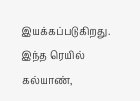இயக்கப்படுகிறது. இந்த ரெயில் கல்யாண்,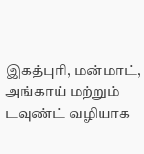இகத்புரி, மன்மாட், அங்காய் மற்றும் டவுண்ட் வழியாக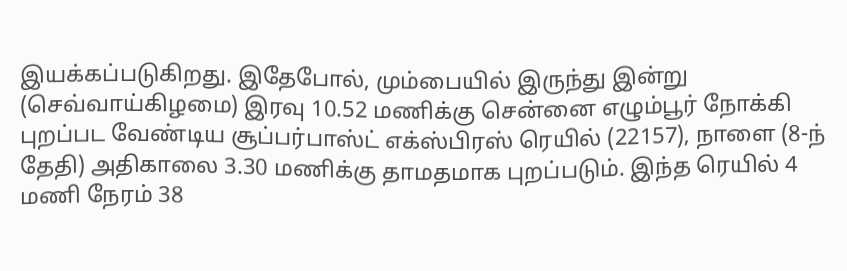இயக்கப்படுகிறது. இதேபோல், மும்பையில் இருந்து இன்று (செவ்வாய்கிழமை) இரவு 10.52 மணிக்கு சென்னை எழும்பூர் நோக்கி புறப்பட வேண்டிய சூப்பர்பாஸ்ட் எக்ஸ்பிரஸ் ரெயில் (22157), நாளை (8-ந் தேதி) அதிகாலை 3.30 மணிக்கு தாமதமாக புறப்படும். இந்த ரெயில் 4 மணி நேரம் 38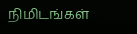நிமிடங்கள்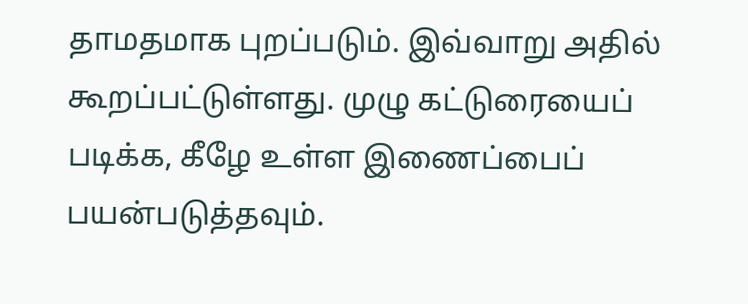தாமதமாக புறப்படும். இவ்வாறு அதில் கூறப்பட்டுள்ளது. முழு கட்டுரையைப் படிக்க, கீழே உள்ள இணைப்பைப் பயன்படுத்தவும்.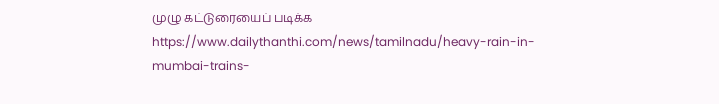முழு கட்டுரையைப் படிக்க
https://www.dailythanthi.com/news/tamilnadu/heavy-rain-in-mumbai-trains-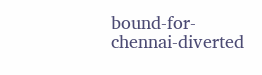bound-for-chennai-diverted